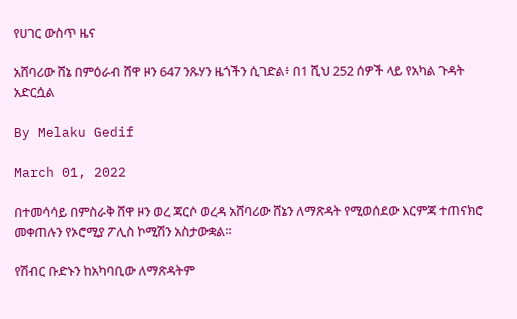የሀገር ውስጥ ዜና

አሸባሪው ሸኔ በምዕራብ ሸዋ ዞን 647 ንጹሃን ዜጎችን ሲገድል፥ በ1 ሺህ 252 ሰዎች ላይ የአካል ጉዳት አድርሷል

By Melaku Gedif

March 01, 2022

በተመሳሳይ በምስራቅ ሸዋ ዞን ወረ ጃርሶ ወረዳ አሸባሪው ሸኔን ለማጽዳት የሚወሰደው እርምጃ ተጠናክሮ መቀጠሉን የኦሮሚያ ፖሊስ ኮሚሽን አስታውቋል፡፡

የሽብር ቡድኑን ከአካባቢው ለማጽዳትም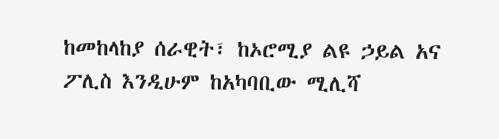ከመከላከያ ሰራዊት፣ ከኦሮሚያ ልዩ ኃይል አና ፖሊስ እንዲሁም ከአካባቢው ሚሊሻ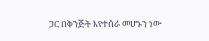ጋር በቅንጅት እየተሰራ መሆኑን ነው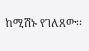ከሚሽኑ የገለጸው፡፡